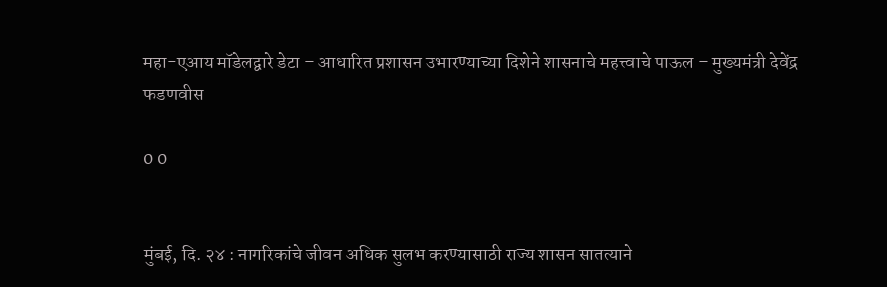महा-एआय मॉडेलद्वारे डेटा – आधारित प्रशासन उभारण्याच्या दिशेने शासनाचे महत्त्वाचे पाऊल – मुख्यमंत्री देवेंद्र फडणवीस

0 0


मुंबई, दि. २४ : नागरिकांचे जीवन अधिक सुलभ करण्यासाठी राज्य शासन सातत्याने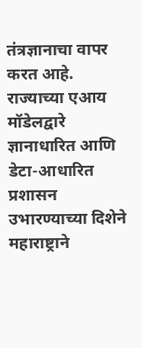तंत्रज्ञानाचा वापर करत आहे. राज्याच्या एआय मॉडेलद्वारे ज्ञानाधारित आणि डेटा-आधारित प्रशासन उभारण्याच्या दिशेने महाराष्ट्राने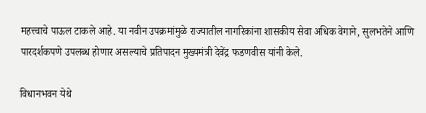महत्त्वाचे पाऊल टाकले आहे. या नवीन उपक्रमांमुळे राज्यातील नागरिकांना शासकीय सेवा अधिक वेगाने, सुलभतेने आणि पारदर्शकपणे उपलब्ध होणार असल्याचे प्रतिपादन मुख्यमंत्री देवेंद्र फडणवीस यांनी केले.

विधानभवन येथे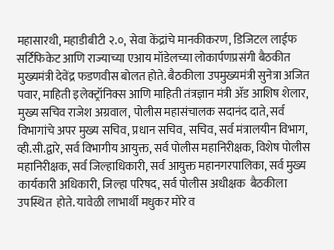महासारथी, महाडीबीटी २.०, सेवा केंद्रांचे मानकीकरण, डिजिटल लाईफ सर्टिफिकेट आणि राज्याच्या एआय मॉडेलच्या लोकार्पणप्रसंगी बैठकीत मुख्यमंत्री देवेंद्र फडणवीस बोलत होते. बैठकीला उपमुख्यमंत्री सुनेत्रा अजित पवार, माहिती इलेक्ट्रॉनिक्स आणि माहिती तंत्रज्ञान मंत्री ॲड आशिष शेलार, मुख्य सचिव राजेश अग्रवाल, पोलीस महासंचालक सदानंद दाते, सर्व विभागांचे अपर मुख्य सचिव, प्रधान सचिव, सचिव, सर्व मंत्रालयीन विभाग, व्ही.सी.द्वारे, सर्व विभागीय आयुक्त, सर्व पोलीस महानिरीक्षक, विशेष पोलीस महानिरीक्षक, सर्व जिल्हाधिकारी, सर्व आयुक्त महानगरपालिका, सर्व मुख्य कार्यकारी अधिकारी, जिल्हा परिषद, सर्व पोलीस अधीक्षक  बैठकीला उपस्थित  होते. यावेळी लाभार्थी मधुकर मोरे व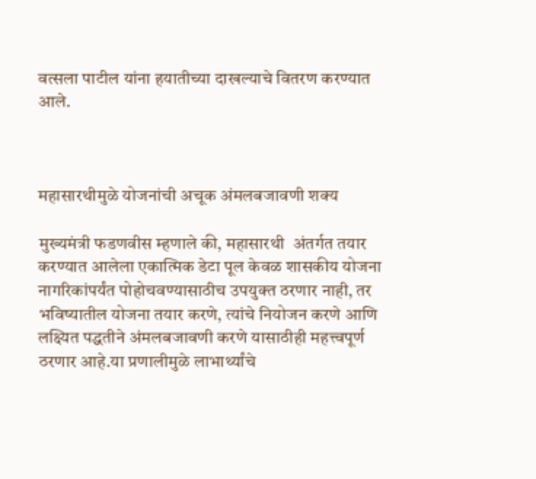वत्सला पाटील यांना हयातीच्या दाखल्याचे वितरण करण्यात आले.



महासारथीमुळे योजनांची अचूक अंमलबजावणी शक्य

मुख्यमंत्री फडणवीस म्हणाले की, महासारथी  अंतर्गत तयार करण्यात आलेला एकात्मिक डेटा पूल केवळ शासकीय योजना नागरिकांपर्यंत पोहोचवण्यासाठीच उपयुक्त ठरणार नाही, तर भविष्यातील योजना तयार करणे, त्यांचे नियोजन करणे आणि लक्ष्यित पद्धतीने अंमलबजावणी करणे यासाठीही महत्त्वपूर्ण ठरणार आहे.या प्रणालीमुळे लाभार्थ्यांचे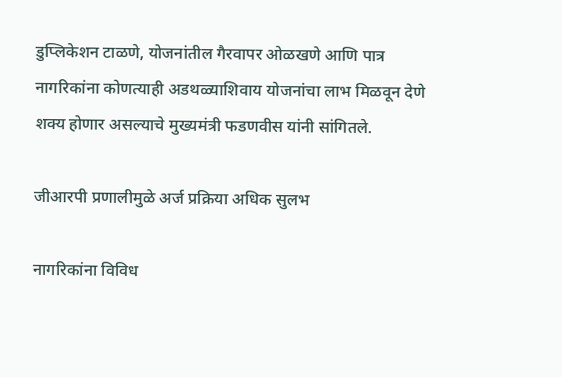डुप्लिकेशन टाळणे, योजनांतील गैरवापर ओळखणे आणि पात्र नागरिकांना कोणत्याही अडथळ्याशिवाय योजनांचा लाभ मिळवून देणे शक्य होणार असल्याचे मुख्यमंत्री फडणवीस यांनी सांगितले.

जीआरपी प्रणालीमुळे अर्ज प्रक्रिया अधिक सुलभ

नागरिकांना विविध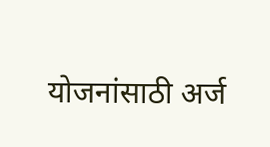योजनांसाठी अर्ज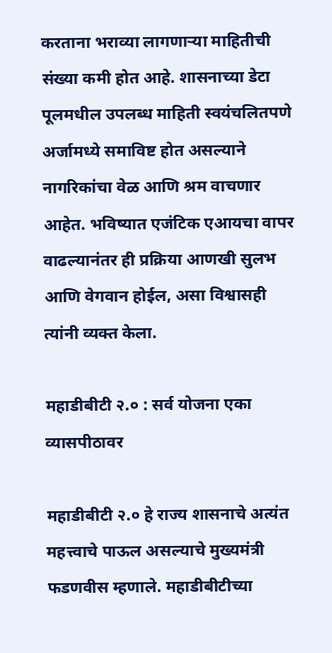करताना भराव्या लागणाऱ्या माहितीची संख्या कमी होत आहे. शासनाच्या डेटा पूलमधील उपलब्ध माहिती स्वयंचलितपणे अर्जामध्ये समाविष्ट होत असल्याने नागरिकांचा वेळ आणि श्रम वाचणार आहेत. भविष्यात एजंटिक एआयचा वापर वाढल्यानंतर ही प्रक्रिया आणखी सुलभ आणि वेगवान होईल, असा विश्वासही त्यांनी व्यक्त केला.

महाडीबीटी २.० : सर्व योजना एका व्यासपीठावर

महाडीबीटी २.० हे राज्य शासनाचे अत्यंत महत्त्वाचे पाऊल असल्याचे मुख्यमंत्री फडणवीस म्हणाले. महाडीबीटीच्या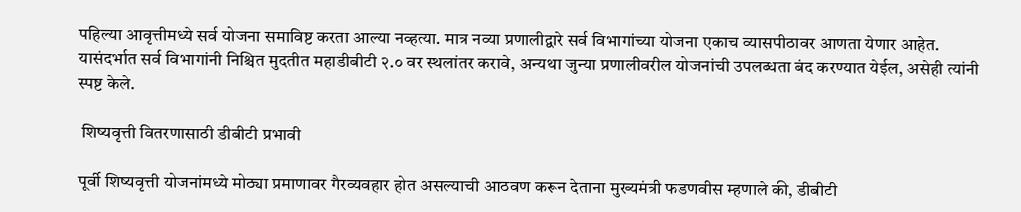पहिल्या आवृत्तीमध्ये सर्व योजना समाविष्ट करता आल्या नव्हत्या. मात्र नव्या प्रणालीद्वारे सर्व विभागांच्या योजना एकाच व्यासपीठावर आणता येणार आहेत. यासंदर्भात सर्व विभागांनी निश्चित मुदतीत महाडीबीटी २.० वर स्थलांतर करावे, अन्यथा जुन्या प्रणालीवरील योजनांची उपलब्धता बंद करण्यात येईल, असेही त्यांनी स्पष्ट केले.

 शिष्यवृत्ती वितरणासाठी डीबीटी प्रभावी

पूर्वी शिष्यवृत्ती योजनांमध्ये मोठ्या प्रमाणावर गैरव्यवहार होत असल्याची आठवण करून देताना मुख्यमंत्री फडणवीस म्हणाले की, डीबीटी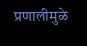प्रणालीमुळे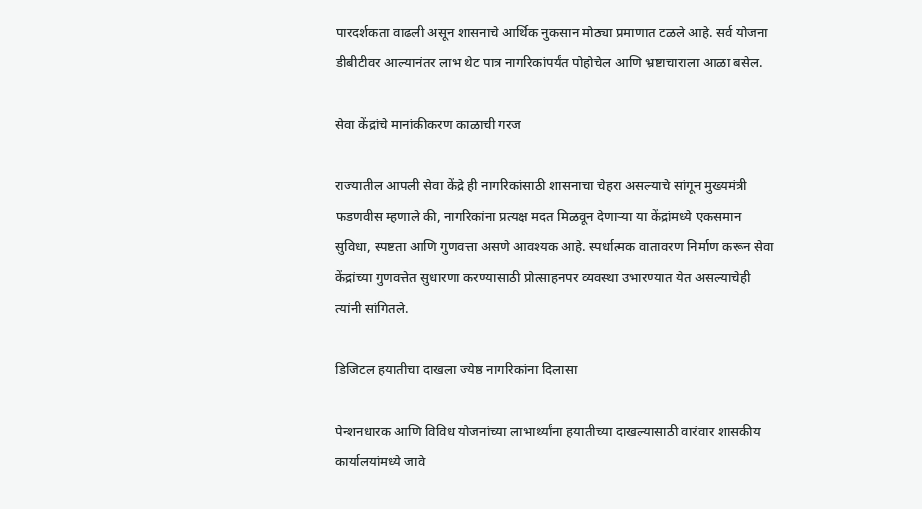पारदर्शकता वाढली असून शासनाचे आर्थिक नुकसान मोठ्या प्रमाणात टळले आहे. सर्व योजना डीबीटीवर आल्यानंतर लाभ थेट पात्र नागरिकांपर्यंत पोहोचेल आणि भ्रष्टाचाराला आळा बसेल.

सेवा केंद्रांचे मानांकीकरण काळाची गरज

राज्यातील आपली सेवा केंद्रे ही नागरिकांसाठी शासनाचा चेहरा असल्याचे सांगून मुख्यमंत्री फडणवीस म्हणाले की, नागरिकांना प्रत्यक्ष मदत मिळवून देणाऱ्या या केंद्रांमध्ये एकसमान सुविधा, स्पष्टता आणि गुणवत्ता असणे आवश्यक आहे. स्पर्धात्मक वातावरण निर्माण करून सेवा केंद्रांच्या गुणवत्तेत सुधारणा करण्यासाठी प्रोत्साहनपर व्यवस्था उभारण्यात येत असल्याचेही त्यांनी सांगितले.

डिजिटल हयातीचा दाखला ज्येष्ठ नागरिकांना दिलासा

पेन्शनधारक आणि विविध योजनांच्या लाभार्थ्यांना हयातीच्या दाखल्यासाठी वारंवार शासकीय कार्यालयांमध्ये जावे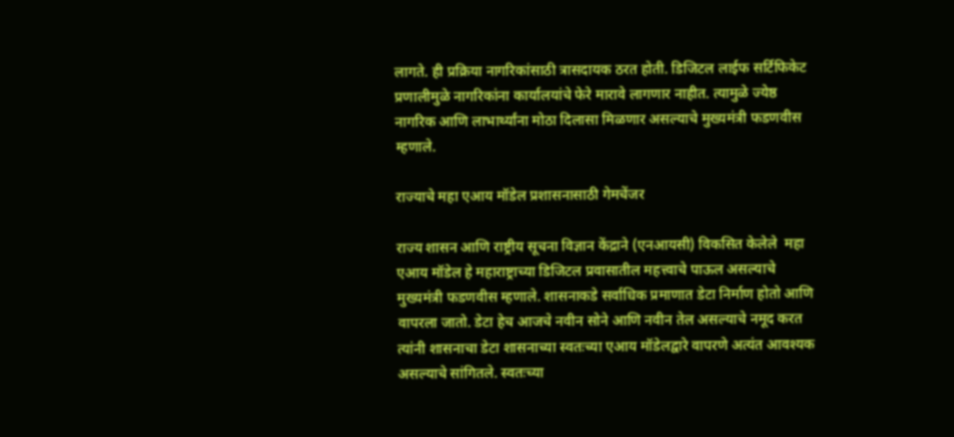लागते. ही प्रक्रिया नागरिकांसाठी त्रासदायक ठरत होती. डिजिटल लाईफ सर्टिफिकेट प्रणालीमुळे नागरिकांना कार्यालयांचे फेरे मारावे लागणार नाहीत. त्यामुळे ज्येष्ठ नागरिक आणि लाभार्थ्यांना मोठा दिलासा मिळणार असल्याचे मुख्यमंत्री फडणवीस म्हणाले.

राज्याचे महा एआय मॉडेल प्रशासनासाठी गेमचेंजर

राज्य शासन आणि राष्ट्रीय सूचना विज्ञान केंद्राने (एनआयसी) विकसित केलेले  महा एआय मॉडेल हे महाराष्ट्राच्या डिजिटल प्रवासातील महत्त्वाचे पाऊल असल्याचे मुख्यमंत्री फडणवीस म्हणाले. शासनाकडे सर्वाधिक प्रमाणात डेटा निर्माण होतो आणि वापरला जातो. डेटा हेच आजचे नवीन सोने आणि नवीन तेल असल्याचे नमूद करत त्यांनी शासनाचा डेटा शासनाच्या स्वतःच्या एआय मॉडेलद्वारे वापरणे अत्यंत आवश्यक असल्याचे सांगितले. स्वतःच्या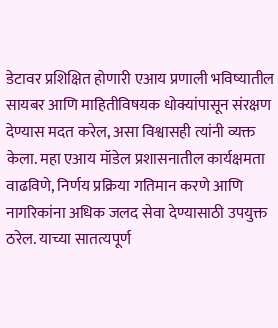डेटावर प्रशिक्षित होणारी एआय प्रणाली भविष्यातील सायबर आणि माहितीविषयक धोक्यांपासून संरक्षण देण्यास मदत करेल, असा विश्वासही त्यांनी व्यक्त केला. महा एआय मॉडेल प्रशासनातील कार्यक्षमता वाढविणे, निर्णय प्रक्रिया गतिमान करणे आणि नागरिकांना अधिक जलद सेवा देण्यासाठी उपयुक्त ठरेल. याच्या सातत्यपूर्ण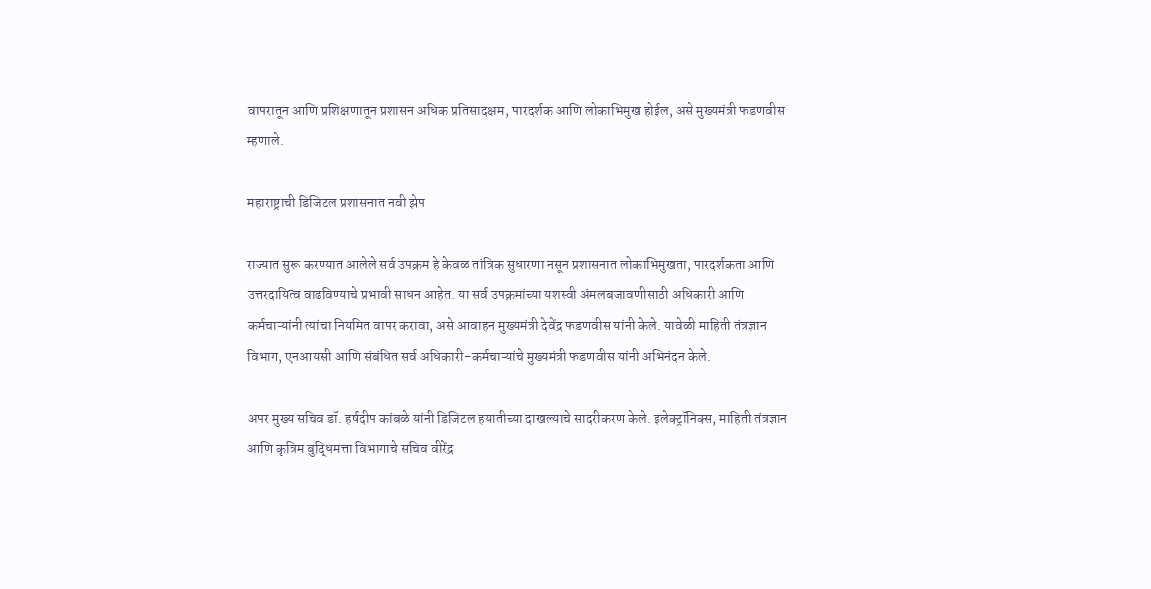वापरातून आणि प्रशिक्षणातून प्रशासन अधिक प्रतिसादक्षम, पारदर्शक आणि लोकाभिमुख होईल, असे मुख्यमंत्री फडणवीस म्हणाले.

महाराष्ट्राची डिजिटल प्रशासनात नवी झेप

राज्यात सुरू करण्यात आलेले सर्व उपक्रम हे केवळ तांत्रिक सुधारणा नसून प्रशासनात लोकाभिमुखता, पारदर्शकता आणि उत्तरदायित्व वाढविण्याचे प्रभावी साधन आहेत. या सर्व उपक्रमांच्या यशस्वी अंमलबजावणीसाठी अधिकारी आणि कर्मचाऱ्यांनी त्यांचा नियमित वापर करावा, असे आवाहन मुख्यमंत्री देवेंद्र फडणवीस यांनी केले. यावेळी माहिती तंत्रज्ञान विभाग, एनआयसी आणि संबंधित सर्व अधिकारी-कर्मचाऱ्यांचे मुख्यमंत्री फडणवीस यांनी अभिनंदन केले.

अपर मुख्य सचिव डॉ. हर्षदीप कांबळे यांनी डिजिटल हयातीच्या दाखल्याचे सादरीकरण केले. इलेक्ट्रॉनिक्स, माहिती तंत्रज्ञान आणि कृत्रिम बुद्धिमत्ता विभागाचे सचिव वीरेंद्र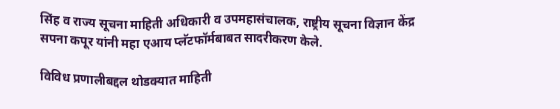सिंह व राज्य सूचना माहिती अधिकारी व उपमहासंचालक, राष्ट्रीय सूचना विज्ञान केंद्र सपना कपूर यांनी महा एआय प्लॅटफॉर्मबाबत सादरीकरण केले.

विविध प्रणालीबद्दल थोडक्यात माहिती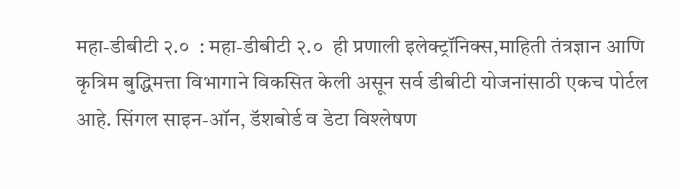महा-डीबीटी २.०  : महा-डीबीटी २.०  ही प्रणाली इलेक्ट्रॉनिक्स,माहिती तंत्रज्ञान आणि कृत्रिम बुद्धिमत्ता विभागाने विकसित केली असून सर्व डीबीटी योजनांसाठी एकच पोर्टल आहे. सिंगल साइन-ऑन, डॅशबोर्ड व डेटा विश्लेषण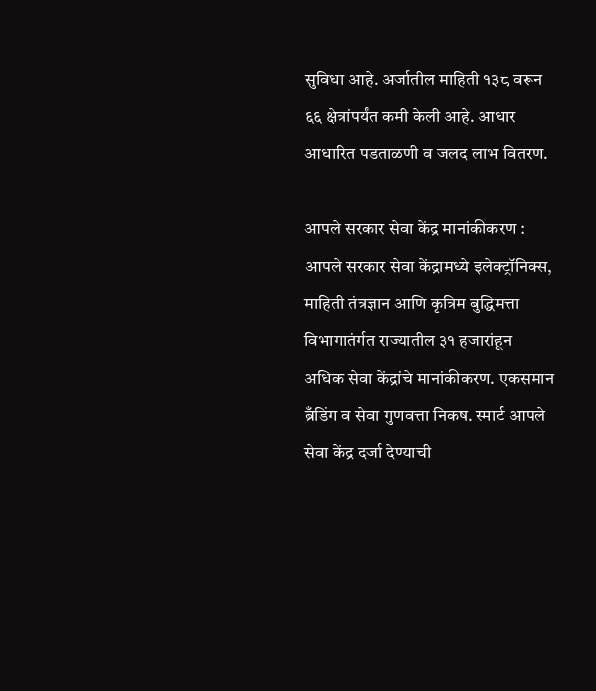सुविधा आहे. अर्जातील माहिती १३८ वरून ६६ क्षेत्रांपर्यंत कमी केली आहे. आधार आधारित पडताळणी व जलद लाभ वितरण.

आपले सरकार सेवा केंद्र मानांकीकरण : आपले सरकार सेवा केंद्रामध्ये इलेक्ट्रॉनिक्स, माहिती तंत्रज्ञान आणि कृत्रिम बुद्धिमत्ता विभागातंर्गत राज्यातील ३१ हजारांहून अधिक सेवा केंद्रांचे मानांकीकरण. एकसमान ब्रँडिंग व सेवा गुणवत्ता निकष. स्मार्ट आपले सेवा केंद्र दर्जा देण्याची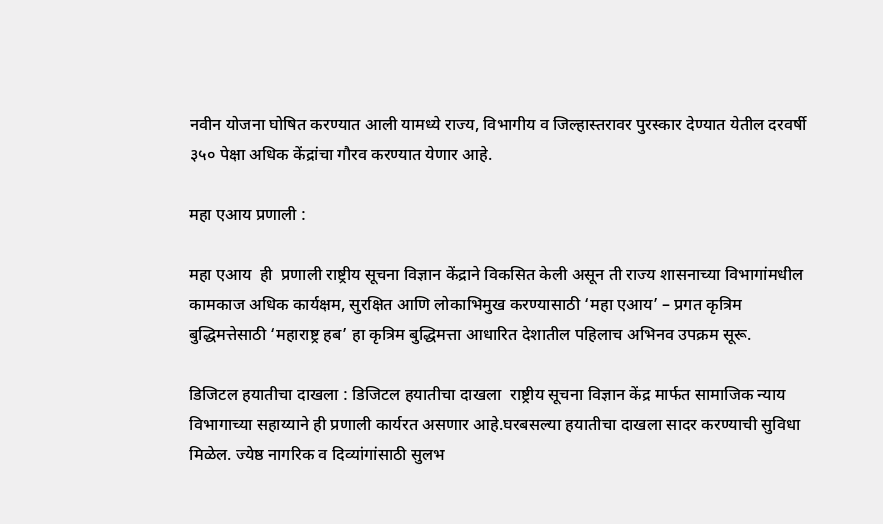नवीन योजना घोषित करण्यात आली यामध्ये राज्य, विभागीय व जिल्हास्तरावर पुरस्कार देण्यात येतील दरवर्षी ३५० पेक्षा अधिक केंद्रांचा गौरव करण्यात येणार आहे.

महा एआय प्रणाली :

महा एआय  ही  प्रणाली राष्ट्रीय सूचना विज्ञान केंद्राने विकसित केली असून ती राज्य शासनाच्या विभागांमधील कामकाज अधिक कार्यक्षम, सुरक्षित आणि लोकाभिमुख करण्यासाठी ‘महा एआय’ – प्रगत कृत्रिम बुद्धिमत्तेसाठी ‘महाराष्ट्र हब’ हा कृत्रिम बुद्धिमत्ता आधारित देशातील पहिलाच अभिनव उपक्रम सूरू.

डिजिटल हयातीचा दाखला : डिजिटल हयातीचा दाखला  राष्ट्रीय सूचना विज्ञान केंद्र मार्फत सामाजिक न्याय विभागाच्या सहाय्याने ही प्रणाली कार्यरत असणार आहे.घरबसल्या हयातीचा दाखला सादर करण्याची सुविधा मिळेल. ज्येष्ठ नागरिक व दिव्यांगांसाठी सुलभ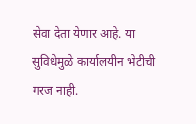सेवा देता येणार आहे. या सुविधेमुळे कार्यालयीन भेटीची गरज नाही.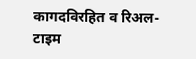कागदविरहित व रिअल-टाइम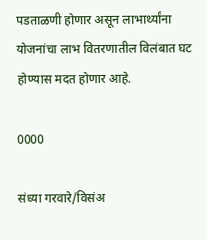पडताळणी होणार असून लाभार्थ्यांना योजनांचा लाभ वितरणातील विलंबात घट होण्यास मदत होणार आहे.

0000

संध्या गरवारे/विसंअ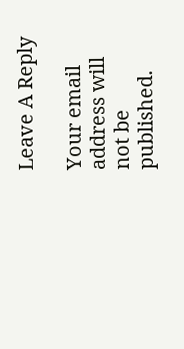Leave A Reply

Your email address will not be published.